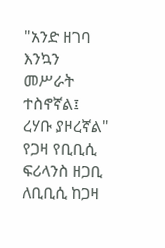"አንድ ዘገባ እንኳን መሥራት ተስኖኛል፤ ረሃቡ ያዞረኛል" የጋዛ የቢቢሲ ፍሪላንስ ዘጋቢ
ለቢቢሲ ከጋዛ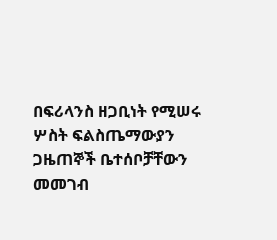በፍሪላንስ ዘጋቢነት የሚሠሩ ሦስት ፍልስጤማውያን ጋዜጠኞች ቤተሰቦቻቸውን መመገብ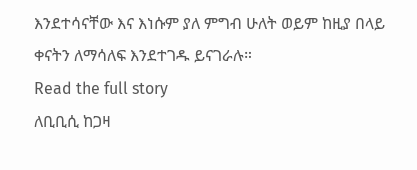እንደተሳናቸው እና እነሱም ያለ ምግብ ሁለት ወይም ከዚያ በላይ ቀናትን ለማሳለፍ እንደተገዱ ይናገራሉ።
Read the full story
ለቢቢሲ ከጋዛ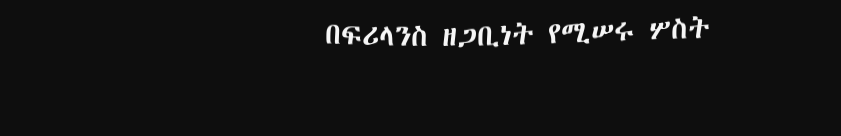በፍሪላንስ ዘጋቢነት የሚሠሩ ሦስት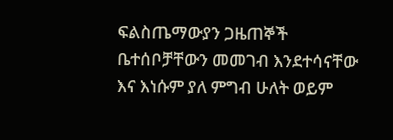ፍልስጤማውያን ጋዜጠኞች ቤተሰቦቻቸውን መመገብ እንደተሳናቸው እና እነሱም ያለ ምግብ ሁለት ወይም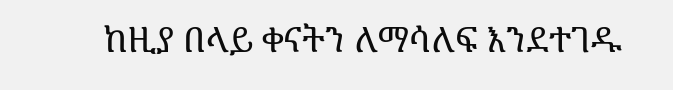ከዚያ በላይ ቀናትን ለማሳለፍ እንደተገዱ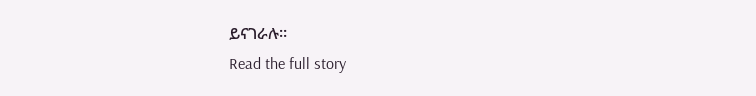ይናገራሉ።
Read the full story